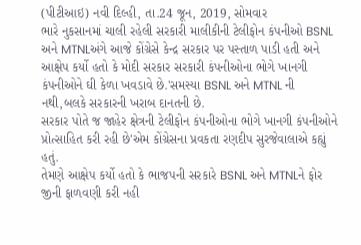(પીટીઆઇ) નવી દિલ્હી, તા.24 જૂન, 2019, સોમવાર
ભારે નુકસાનમાં ચાલી રહેલી સરકારી માલીકીની ટેલીફોન કંપનીઓ BSNL અને MTNLઅંગે આજે કોંગ્રેસે કેન્દ્ર સરકાર પર પસ્તાળ પાડી હતી અને આક્ષેપ કર્યો હતો કે મોદી સરકાર સરકારી કંપનીઓના ભોગે ખાનગી કંપનીઓને ઘી કેળા ખવડાવે છે.'સમસ્યા BSNL અને MTNL ની નથી,બલકે સરકારની ખરાબ દાનતની છે.
સરકાર પોતે જ જાહેર ક્ષેત્રની ટેલીફોન કંપનીઓના ભોગે ખાનગી કંપનીઓને પ્રોત્સાહિત કરી રહી છે'એમ કોંગ્રેસના પ્રવકતા રણદીપ સુરજેવાલાએ કહ્યું હતું.
તેમણે આક્ષેપ કર્યો હતો કે ભાજપની સરકારે BSNL અને MTNLને ફોર જીની ફાળવણી કરી નહી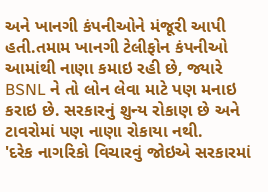અને ખાનગી કંપનીઓને મંજૂરી આપી હતી.તમામ ખાનગી ટેલીફોન કંપનીઓ આમાંથી નાણા કમાઇ રહી છે, જ્યારે BSNL ને તો લોન લેવા માટે પણ મનાઇ કરાઇ છે. સરકારનું શુન્ય રોકાણ છે અને ટાવરોમાં પણ નાણા રોકાયા નથી.
'દરેક નાગરિકો વિચારવું જોઇએ સરકારમાં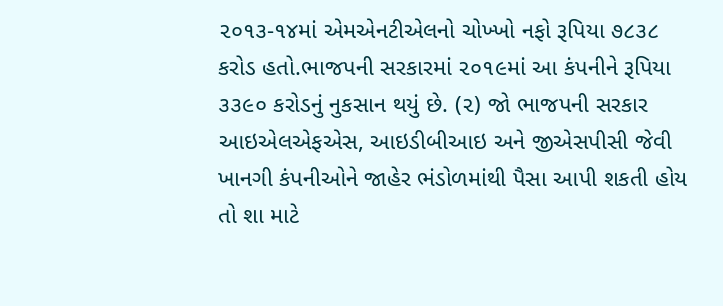૨૦૧૩-૧૪માં એમએનટીએલનો ચોખ્ખો નફો રૂપિયા ૭૮૩૮ કરોડ હતો.ભાજપની સરકારમાં ૨૦૧૯માં આ કંપનીને રૂપિયા ૩૩૯૦ કરોડનું નુકસાન થયું છે. (૨) જો ભાજપની સરકાર આઇએલએફએસ, આઇડીબીઆઇ અને જીએસપીસી જેવી ખાનગી કંપનીઓને જાહેર ભંડોળમાંથી પૈસા આપી શકતી હોય તો શા માટે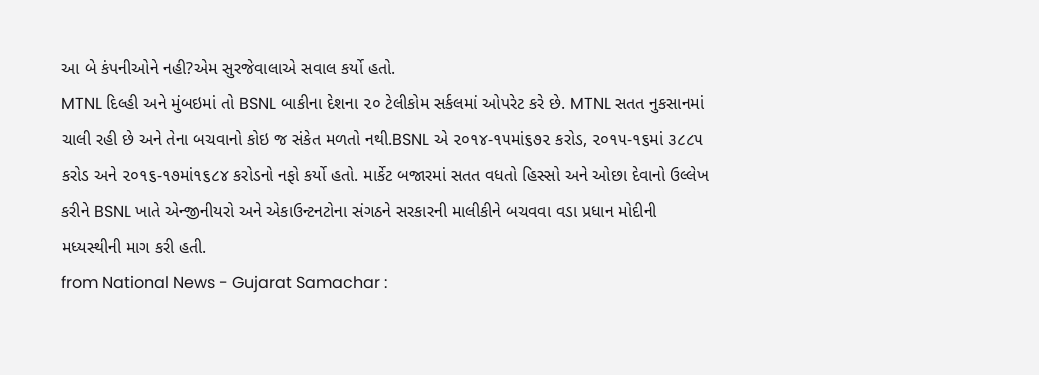આ બે કંપનીઓને નહી?એમ સુરજેવાલાએ સવાલ કર્યો હતો.
MTNL દિલ્હી અને મુંબઇમાં તો BSNL બાકીના દેશના ૨૦ ટેલીકોમ સર્કલમાં ઓપરેટ કરે છે. MTNL સતત નુકસાનમાં ચાલી રહી છે અને તેના બચવાનો કોઇ જ સંકેત મળતો નથી.BSNL એ ૨૦૧૪-૧૫માં૬૭૨ કરોડ, ૨૦૧૫-૧૬માં ૩૮૮૫ કરોડ અને ૨૦૧૬-૧૭માં૧૬૮૪ કરોડનો નફો કર્યો હતો. માર્કેટ બજારમાં સતત વધતો હિસ્સો અને ઓછા દેવાનો ઉલ્લેખ કરીને BSNL ખાતે એન્જીનીયરો અને એકાઉન્ટનટોના સંગઠને સરકારની માલીકીને બચવવા વડા પ્રધાન મોદીની મધ્યસ્થીની માગ કરી હતી.
from National News - Gujarat Samachar :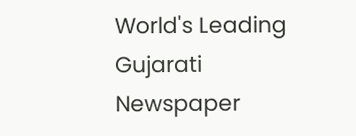World's Leading Gujarati Newspaper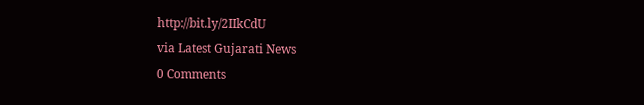http://bit.ly/2IIkCdU
via Latest Gujarati News
0 Comments